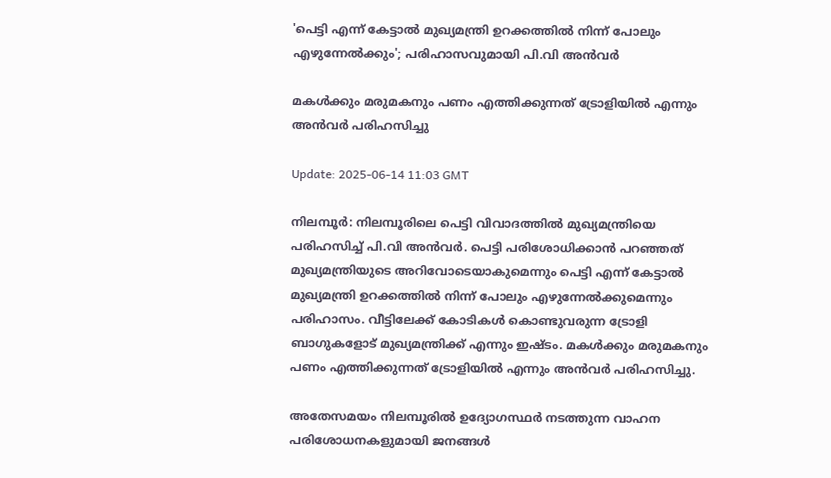'പെട്ടി എന്ന് കേട്ടാൽ മുഖ്യമന്ത്രി ഉറക്കത്തിൽ നിന്ന് പോലും എഴുന്നേൽക്കും'; പരിഹാസവുമായി പി.വി അൻവര്‍

മകൾക്കും മരുമകനും പണം എത്തിക്കുന്നത് ട്രോളിയിൽ എന്നും അൻവർ പരിഹസിച്ചു

Update: 2025-06-14 11:03 GMT

നിലമ്പൂര്‍: നിലമ്പൂരിലെ പെട്ടി വിവാദത്തിൽ മുഖ്യമന്ത്രിയെ പരിഹസിച്ച് പി.വി അൻവർ. പെട്ടി പരിശോധിക്കാൻ പറഞ്ഞത് മുഖ്യമന്ത്രിയുടെ അറിവോടെയാകുമെന്നും പെട്ടി എന്ന് കേട്ടാൽ മുഖ്യമന്ത്രി ഉറക്കത്തിൽ നിന്ന് പോലും എഴുന്നേൽക്കുമെന്നും പരിഹാസം. വീട്ടിലേക്ക് കോടികൾ കൊണ്ടുവരുന്ന ട്രോളി ബാഗുകളോട് മുഖ്യമന്ത്രിക്ക് എന്നും ഇഷ്ടം. മകൾക്കും മരുമകനും പണം എത്തിക്കുന്നത് ട്രോളിയിൽ എന്നും അൻവർ പരിഹസിച്ചു.

അതേസമയം നിലമ്പൂരിൽ ഉദ്യോഗസ്ഥർ നടത്തുന്ന വാഹന പരിശോധനകളുമായി ജനങ്ങൾ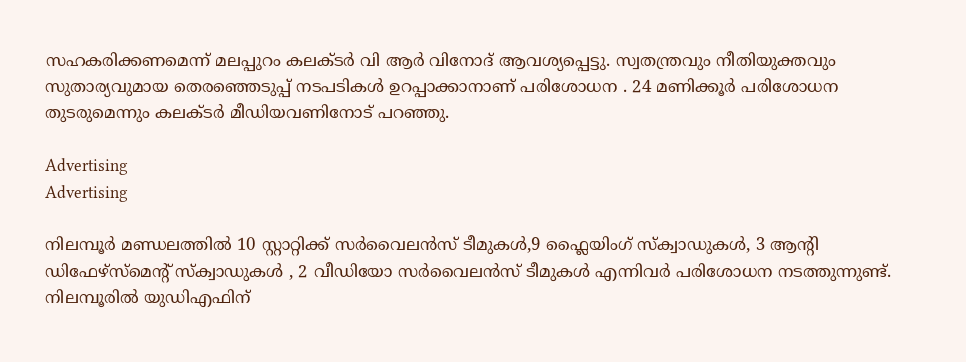സഹകരിക്കണമെന്ന് മലപ്പുറം കലക്ടർ വി ആർ വിനോദ് ആവശ്യപ്പെട്ടു. സ്വതന്ത്രവും നീതിയുക്തവും സുതാര്യവുമായ തെരഞ്ഞെടുപ്പ് നടപടികൾ ഉറപ്പാക്കാനാണ് പരിശോധന . 24 മണിക്കൂർ പരിശോധന തുടരുമെന്നും കലക്ടർ മീഡിയവണിനോട് പറഞ്ഞു.

Advertising
Advertising

നിലമ്പൂർ മണ്ഡലത്തിൽ 10 സ്റ്റാറ്റിക്ക് സർവൈലൻസ് ടീമുകൾ,9 ഫ്ലൈയിംഗ് സ്ക്വാഡുകൾ, 3 ആന്‍റി ഡിഫേഴ്സ്മെന്‍റ് സ്ക്വാഡുകൾ , 2 വീഡിയോ സർവൈലൻസ് ടീമുകൾ എന്നിവർ പരിശോധന നടത്തുന്നുണ്ട്.  നിലമ്പൂരിൽ യുഡിഎഫിന്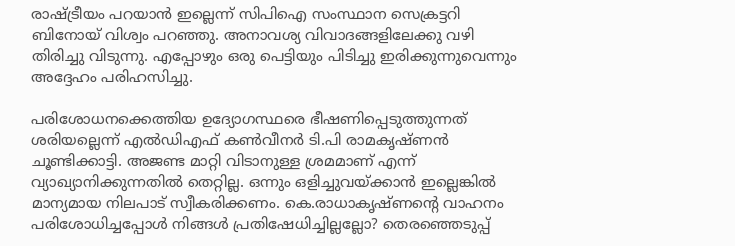രാഷ്ട്രീയം പറയാൻ ഇല്ലെന്ന് സിപിഐ സംസ്ഥാന സെക്രട്ടറി ബിനോയ് വിശ്വം പറഞ്ഞു. അനാവശ്യ വിവാദങ്ങളിലേക്കു വഴി തിരിച്ചു വിടുന്നു. എപ്പോഴും ഒരു പെട്ടിയും പിടിച്ചു ഇരിക്കുന്നുവെന്നും അദ്ദേഹം പരിഹസിച്ചു.

പരിശോധനക്കെത്തിയ ഉദ്യോഗസ്ഥരെ ഭീഷണിപ്പെടുത്തുന്നത് ശരിയല്ലെന്ന് എൽഡിഎഫ് കൺവീനർ ടി.പി രാമകൃഷ്ണൻ ചൂണ്ടിക്കാട്ടി. അജണ്ട മാറ്റി വിടാനുള്ള ശ്രമമാണ് എന്ന് വ്യാഖ്യാനിക്കുന്നതിൽ തെറ്റില്ല. ഒന്നും ഒളിച്ചുവയ്ക്കാൻ ഇല്ലെങ്കിൽ മാന്യമായ നിലപാട് സ്വീകരിക്കണം. കെ.രാധാകൃഷ്ണന്‍റെ വാഹനം പരിശോധിച്ചപ്പോൾ നിങ്ങൾ പ്രതിഷേധിച്ചില്ലല്ലോ? തെരഞ്ഞെടുപ്പ്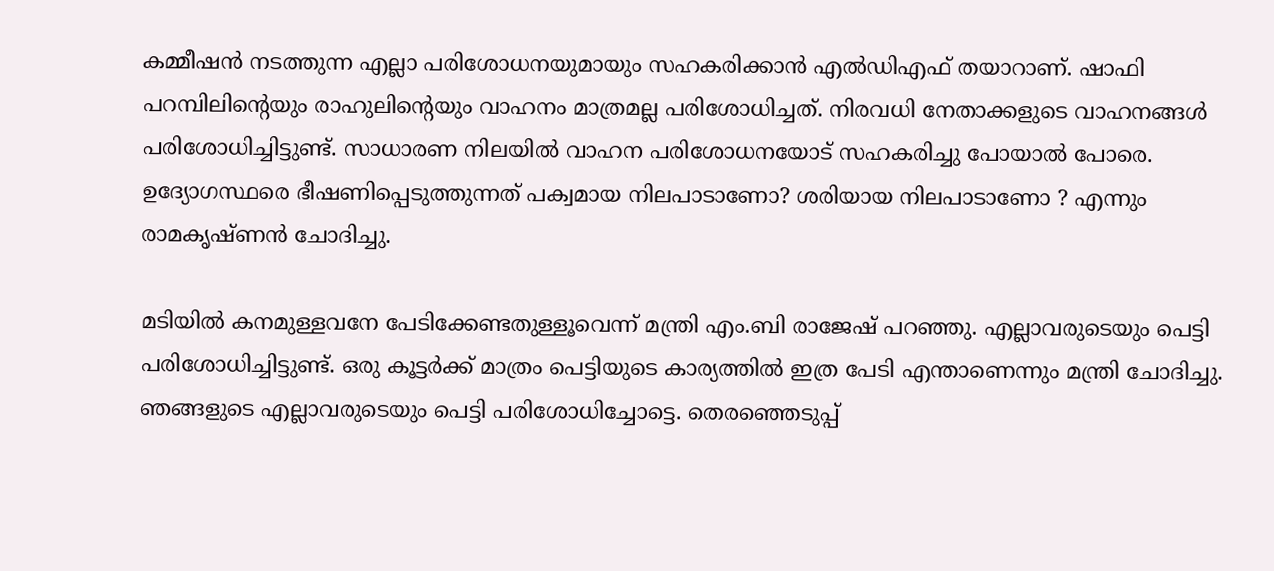കമ്മീഷൻ നടത്തുന്ന എല്ലാ പരിശോധനയുമായും സഹകരിക്കാൻ എൽഡിഎഫ് തയാറാണ്. ഷാഫി പറമ്പിലിന്‍റെയും രാഹുലിന്‍റെയും വാഹനം മാത്രമല്ല പരിശോധിച്ചത്. നിരവധി നേതാക്കളുടെ വാഹനങ്ങൾ പരിശോധിച്ചിട്ടുണ്ട്. സാധാരണ നിലയിൽ വാഹന പരിശോധനയോട് സഹകരിച്ചു പോയാൽ പോരെ. ഉദ്യോഗസ്ഥരെ ഭീഷണിപ്പെടുത്തുന്നത് പക്വമായ നിലപാടാണോ? ശരിയായ നിലപാടാണോ ? എന്നും രാമകൃഷ്ണൻ ചോദിച്ചു.

മടിയിൽ കനമുള്ളവനേ പേടിക്കേണ്ടതുള്ളൂവെന്ന് മന്ത്രി എം.ബി രാജേഷ് പറഞ്ഞു. എല്ലാവരുടെയും പെട്ടി പരിശോധിച്ചിട്ടുണ്ട്. ഒരു കൂട്ടർക്ക് മാത്രം പെട്ടിയുടെ കാര്യത്തിൽ ഇത്ര പേടി എന്താണെന്നും മന്ത്രി ചോദിച്ചു. ഞങ്ങളുടെ എല്ലാവരുടെയും പെട്ടി പരിശോധിച്ചോട്ടെ. തെരഞ്ഞെടുപ്പ്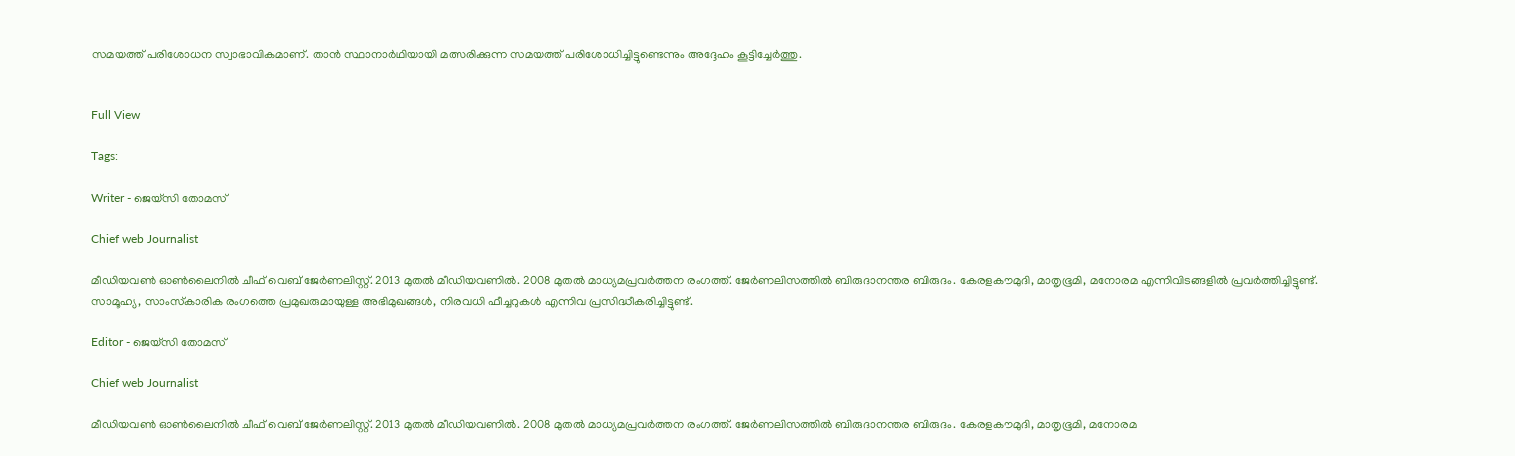സമയത്ത് പരിശോധന സ്വാഭാവികമാണ്. താൻ സ്ഥാനാർഥിയായി മത്സരിക്കുന്ന സമയത്ത് പരിശോധിച്ചിട്ടുണ്ടെന്നും അദ്ദേഹം കൂട്ടിച്ചേര്‍ത്തു.


Full View

Tags:

Writer - ജെയ്സി തോമസ്

Chief web Journalist

മീഡിയവൺ ഓൺലൈനിൽ ചീഫ് വെബ് ജേർണലിസ്റ്റ്. 2013 മുതൽ മീഡിയവണിൽ. 2008 മുതൽ മാധ്യമപ്രവർത്തന രംഗത്ത്. ജേർണലിസത്തിൽ ബിരുദാനന്തര ബിരുദം. കേരളകൗമുദി, മാതൃഭൂമി, മനോരമ എന്നിവിടങ്ങളിൽ പ്രവർത്തിച്ചിട്ടുണ്ട്. സാമൂഹ്യ, സാംസ്‌കാരിക രംഗത്തെ പ്രമുഖരുമായുള്ള അഭിമുഖങ്ങൾ, നിരവധി ഫീച്ചറുകൾ എന്നിവ പ്രസിദ്ധീകരിച്ചിട്ടുണ്ട്.

Editor - ജെയ്സി തോമസ്

Chief web Journalist

മീഡിയവൺ ഓൺലൈനിൽ ചീഫ് വെബ് ജേർണലിസ്റ്റ്. 2013 മുതൽ മീഡിയവണിൽ. 2008 മുതൽ മാധ്യമപ്രവർത്തന രംഗത്ത്. ജേർണലിസത്തിൽ ബിരുദാനന്തര ബിരുദം. കേരളകൗമുദി, മാതൃഭൂമി, മനോരമ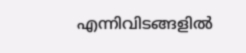എന്നിവിടങ്ങളിൽ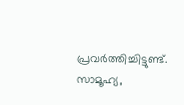പ്രവർത്തിച്ചിട്ടുണ്ട്. സാമൂഹ്യ,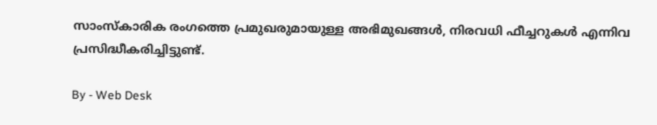സാംസ്‌കാരിക രംഗത്തെ പ്രമുഖരുമായുള്ള അഭിമുഖങ്ങൾ, നിരവധി ഫീച്ചറുകൾ എന്നിവ പ്രസിദ്ധീകരിച്ചിട്ടുണ്ട്.

By - Web Desk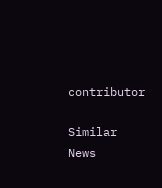contributor

Similar News